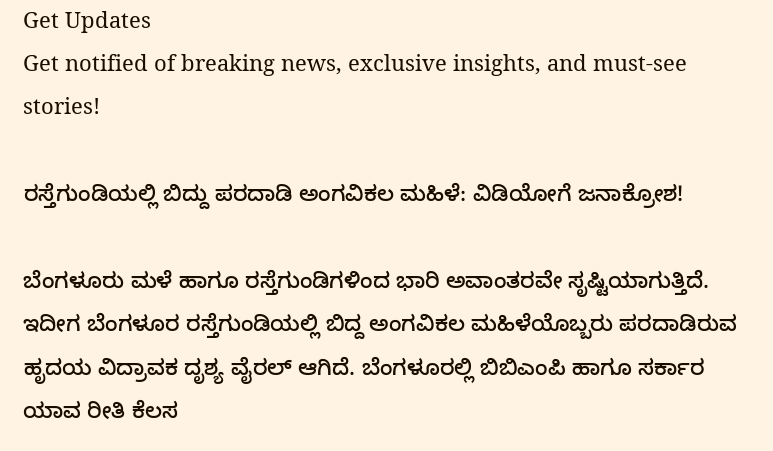Get Updates
Get notified of breaking news, exclusive insights, and must-see stories!

ರಸ್ತೆಗುಂಡಿಯಲ್ಲಿ ಬಿದ್ದು ಪರದಾಡಿ ಅಂಗವಿಕಲ ಮಹಿಳೆ: ವಿಡಿಯೋಗೆ ಜನಾಕ್ರೋಶ!

ಬೆಂಗಳೂರು ಮಳೆ ಹಾಗೂ ರಸ್ತೆಗುಂಡಿಗಳಿಂದ ಭಾರಿ ಅವಾಂತರವೇ ಸೃಷ್ಟಿಯಾಗುತ್ತಿದೆ. ಇದೀಗ ಬೆಂಗಳೂರ ರಸ್ತೆಗುಂಡಿಯಲ್ಲಿ ಬಿದ್ದ ಅಂಗವಿಕಲ ಮಹಿಳೆಯೊಬ್ಬರು ಪರದಾಡಿರುವ ಹೃದಯ ವಿದ್ರಾವಕ ದೃಶ್ಯ ವೈರಲ್‌ ಆಗಿದೆ. ಬೆಂಗಳೂರಲ್ಲಿ ಬಿಬಿಎಂಪಿ ಹಾಗೂ ಸರ್ಕಾರ ಯಾವ ರೀತಿ ಕೆಲಸ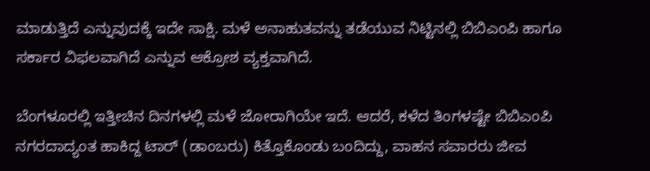ಮಾಡುತ್ತಿದೆ ಎನ್ನುವುದಕ್ಕೆ ಇದೇ ಸಾಕ್ಷಿ. ಮಳೆ ಅನಾಹುತವನ್ನು ತಡೆಯುವ ನಿಟ್ಟಿನಲ್ಲಿ ಬಿಬಿಎಂಪಿ ಹಾಗೂ ಸರ್ಕಾರ ವಿಫಲವಾಗಿದೆ ಎನ್ನುವ ಆಕ್ರೋಶ ವ್ಯಕ್ತವಾಗಿದೆ.

ಬೆಂಗಳೂರಲ್ಲಿ ಇತ್ತೀಚಿನ ದಿನಗಳಲ್ಲಿ ಮಳೆ ಜೋರಾಗಿಯೇ ಇದೆ. ಆದರೆ, ಕಳೆದ ತಿಂಗಳಷ್ಟೇ ಬಿಬಿಎಂಪಿ ನಗರದಾದ್ಯಂತ ಹಾಕಿದ್ದ ಟಾರ್‌ (ಡಾಂಬರು) ಕಿತ್ತೊಕೊಂಡು ಬಂದಿದ್ದು, ವಾಹನ ಸವಾರರು ಜೀವ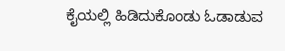ಕೈಯಲ್ಲಿ ಹಿಡಿದುಕೊಂಡು ಓಡಾಡುವ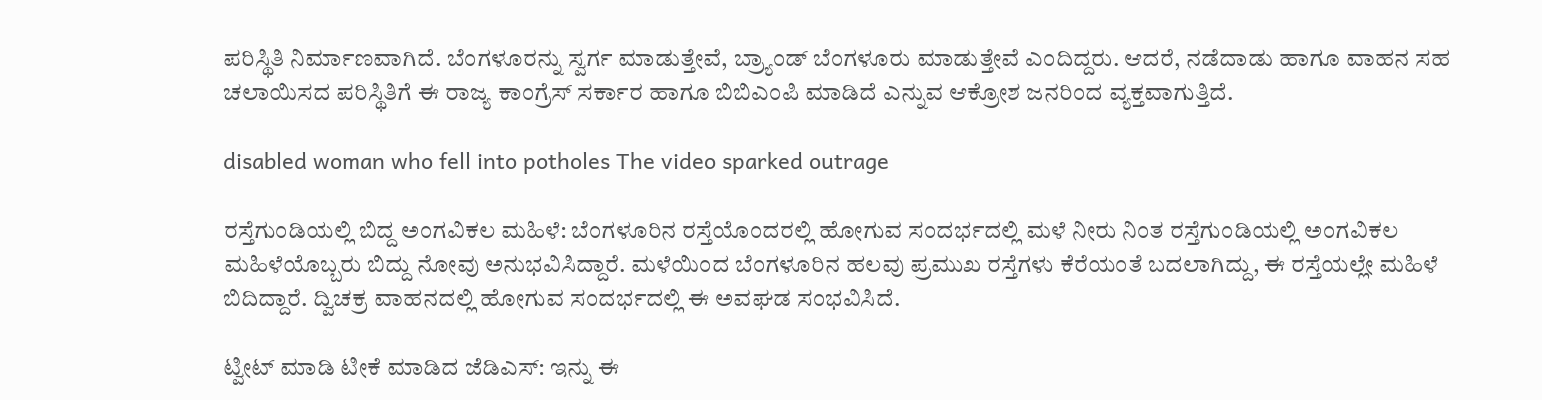ಪರಿಸ್ಥಿತಿ ನಿರ್ಮಾಣವಾಗಿದೆ. ಬೆಂಗಳೂರನ್ನು ಸ್ವರ್ಗ ಮಾಡುತ್ತೇವೆ, ಬ್ರ್ಯಾಂಡ್‌ ಬೆಂಗಳೂರು ಮಾಡುತ್ತೇವೆ ಎಂದಿದ್ದರು. ಆದರೆ, ನಡೆದಾಡು ಹಾಗೂ ವಾಹನ ಸಹ ಚಲಾಯಿಸದ ಪರಿಸ್ಥಿತಿಗೆ ಈ ರಾಜ್ಯ ಕಾಂಗ್ರೆಸ್‌ ಸರ್ಕಾರ ಹಾಗೂ ಬಿಬಿಎಂಪಿ ಮಾಡಿದೆ ಎನ್ನುವ ಆಕ್ರೋಶ ಜನರಿಂದ ವ್ಯಕ್ತವಾಗುತ್ತಿದೆ.

disabled woman who fell into potholes The video sparked outrage

ರಸ್ತೆಗುಂಡಿಯಲ್ಲಿ ಬಿದ್ದ ಅಂಗವಿಕಲ ಮಹಿಳೆ: ಬೆಂಗಳೂರಿನ ರಸ್ತೆಯೊಂದರಲ್ಲಿ ಹೋಗುವ ಸಂದರ್ಭದಲ್ಲಿ ಮಳೆ ನೀರು ನಿಂತ ರಸ್ತೆಗುಂಡಿಯಲ್ಲಿ ಅಂಗವಿಕಲ ಮಹಿಳೆಯೊಬ್ಬರು ಬಿದ್ದು ನೋವು ಅನುಭವಿಸಿದ್ದಾರೆ. ಮಳೆಯಿಂದ ಬೆಂಗಳೂರಿನ ಹಲವು ಪ್ರಮುಖ ರಸ್ತೆಗಳು ಕೆರೆಯಂತೆ ಬದಲಾಗಿದ್ದು, ಈ ರಸ್ತೆಯಲ್ಲೇ ಮಹಿಳೆ ಬಿದಿದ್ದಾರೆ. ದ್ವಿಚಕ್ರ ವಾಹನದಲ್ಲಿ ಹೋಗುವ ಸಂದರ್ಭದಲ್ಲಿ ಈ ಅವಘಡ ಸಂಭವಿಸಿದೆ.

ಟ್ವೀಟ್‌ ಮಾಡಿ ಟೀಕೆ ಮಾಡಿದ ಜೆಡಿಎಸ್: ಇನ್ನು ಈ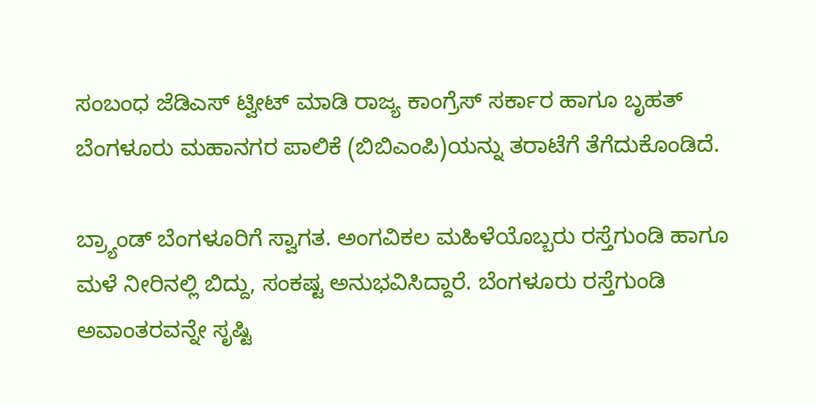ಸಂಬಂಧ ಜೆಡಿಎಸ್‌ ಟ್ವೀಟ್ ಮಾಡಿ ರಾಜ್ಯ ಕಾಂಗ್ರೆಸ್‌ ಸರ್ಕಾರ ಹಾಗೂ ಬೃಹತ್‌ ಬೆಂಗಳೂರು ಮಹಾನಗರ ಪಾಲಿಕೆ (ಬಿಬಿಎಂಪಿ)ಯನ್ನು ತರಾಟೆಗೆ ತೆಗೆದುಕೊಂಡಿದೆ.

ಬ್ರ್ಯಾಂಡ್‌ ಬೆಂಗಳೂರಿಗೆ ಸ್ವಾಗತ. ಅಂಗವಿಕಲ ಮಹಿಳೆಯೊಬ್ಬರು ರಸ್ತೆಗುಂಡಿ ಹಾಗೂ ಮಳೆ ನೀರಿನಲ್ಲಿ ಬಿದ್ದು, ಸಂಕಷ್ಟ ಅನುಭವಿಸಿದ್ದಾರೆ. ಬೆಂಗಳೂರು ರಸ್ತೆಗುಂಡಿ ಅವಾಂತರವನ್ನೇ ಸೃಷ್ಟಿ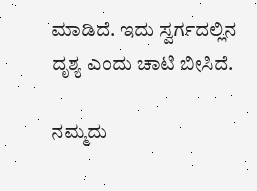ಮಾಡಿದೆ. ಇದು ಸ್ವರ್ಗದಲ್ಲಿನ ದೃಶ್ಯ ಎಂದು ಚಾಟಿ ಬೀಸಿದೆ.

ನಮ್ಮದು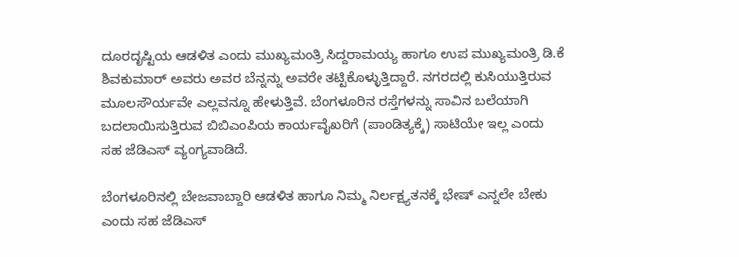ದೂರದೃಷ್ಟಿಯ ಆಡಳಿತ ಎಂದು ಮುಖ್ಯಮಂತ್ರಿ ಸಿದ್ದರಾಮಯ್ಯ ಹಾಗೂ ಉಪ ಮುಖ್ಯಮಂತ್ರಿ ಡಿ.ಕೆ ಶಿವಕುಮಾರ್‌ ಅವರು ಅವರ ಬೆನ್ನನ್ನು ಅವರೇ ತಟ್ಟಿಕೊಳ್ಳುತ್ತಿದ್ದಾರೆ. ನಗರದಲ್ಲಿ ಕುಸಿಯುತ್ತಿರುವ ಮೂಲಸೌರ್ಯವೇ ಎಲ್ಲವನ್ನೂ ಹೇಳುತ್ತಿವೆ. ಬೆಂಗಳೂರಿನ ರಸ್ತೆಗಳನ್ನು ಸಾವಿನ ಬಲೆಯಾಗಿ ಬದಲಾಯಿಸುತ್ತಿರುವ ಬಿಬಿಎಂಪಿಯ ಕಾರ್ಯವೈಖರಿಗೆ (ಪಾಂಡಿತ್ಯಕ್ಕೆ) ಸಾಟಿಯೇ ಇಲ್ಲ ಎಂದು ಸಹ ಜೆಡಿಎಸ್‌ ವ್ಯಂಗ್ಯವಾಡಿದೆ.

ಬೆಂಗಳೂರಿನಲ್ಲಿ ಬೇಜವಾಬ್ದಾರಿ ಆಡಳಿತ ಹಾಗೂ ನಿಮ್ಮ ನಿರ್ಲಕ್ಷ್ಯತನಕ್ಕೆ ಭೇಷ್‌ ಎನ್ನಲೇ ಬೇಕು ಎಂದು ಸಹ ಜೆಡಿಎಸ್‌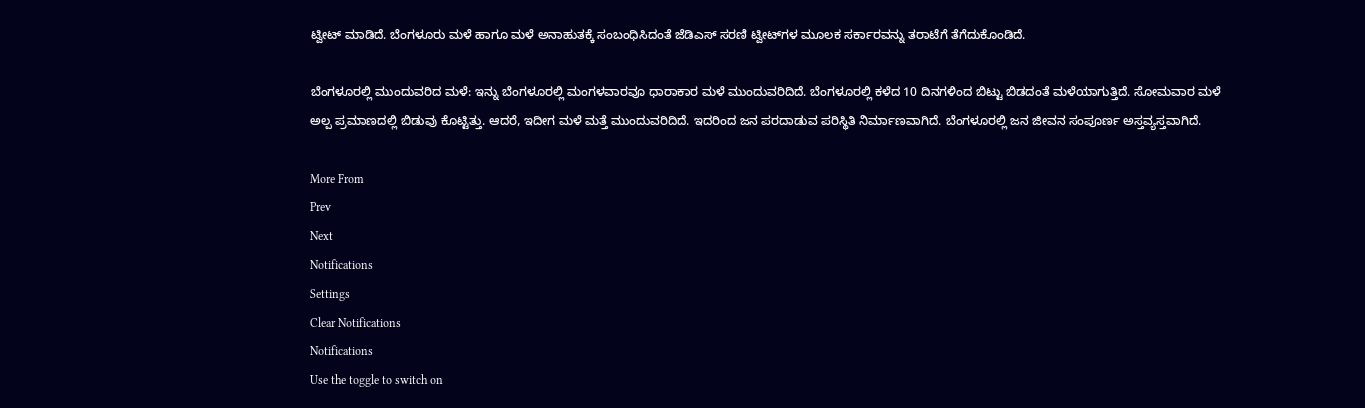ಟ್ವೀಟ್‌ ಮಾಡಿದೆ. ಬೆಂಗಳೂರು ಮಳೆ ಹಾಗೂ ಮಳೆ ಅನಾಹುತಕ್ಕೆ ಸಂಬಂಧಿಸಿದಂತೆ ಜೆಡಿಎಸ್‌ ಸರಣಿ ಟ್ವೀಟ್‌ಗಳ ಮೂಲಕ ಸರ್ಕಾರವನ್ನು ತರಾಟೆಗೆ ತೆಗೆದುಕೊಂಡಿದೆ.

ಬೆಂಗಳೂರಲ್ಲಿ ಮುಂದುವರಿದ ಮಳೆ: ಇನ್ನು ಬೆಂಗಳೂರಲ್ಲಿ ಮಂಗಳವಾರವೂ ಧಾರಾಕಾರ ಮಳೆ ಮುಂದುವರಿದಿದೆ. ಬೆಂಗಳೂರಲ್ಲಿ ಕಳೆದ 10 ದಿನಗಳಿಂದ ಬಿಟ್ಟು ಬಿಡದಂತೆ ಮಳೆಯಾಗುತ್ತಿದೆ. ಸೋಮವಾರ ಮಳೆ ಅಲ್ಪ ಪ್ರಮಾಣದಲ್ಲಿ ಬಿಡುವು ಕೊಟ್ಟಿತ್ತು. ಆದರೆ, ಇದೀಗ ಮಳೆ ಮತ್ತೆ ಮುಂದುವರಿದಿದೆ. ಇದರಿಂದ ಜನ ಪರದಾಡುವ ಪರಿಸ್ಥಿತಿ ನಿರ್ಮಾಣವಾಗಿದೆ. ಬೆಂಗಳೂರಲ್ಲಿ ಜನ ಜೀವನ ಸಂಪೂರ್ಣ ಅಸ್ತವ್ಯಸ್ತವಾಗಿದೆ.

More From
Prev
Next
Notifications
Settings
Clear Notifications
Notifications
Use the toggle to switch on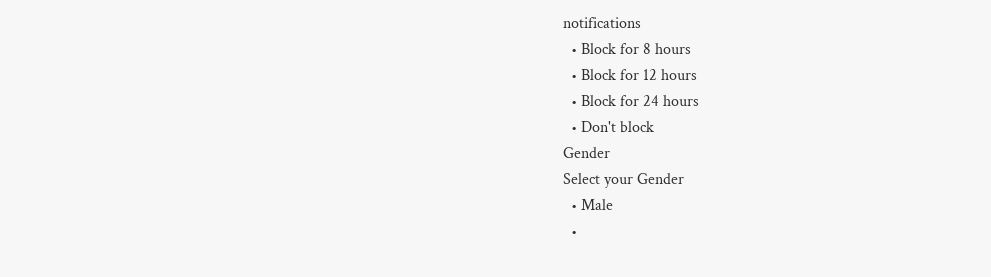notifications
  • Block for 8 hours
  • Block for 12 hours
  • Block for 24 hours
  • Don't block
Gender
Select your Gender
  • Male
  •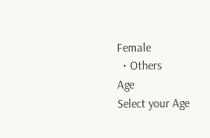Female
  • Others
Age
Select your Age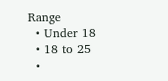Range
  • Under 18
  • 18 to 25
  •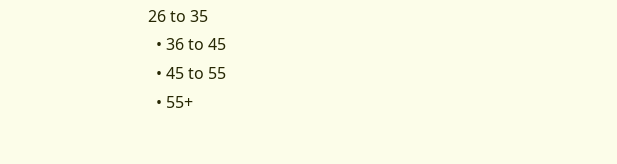26 to 35
  • 36 to 45
  • 45 to 55
  • 55+